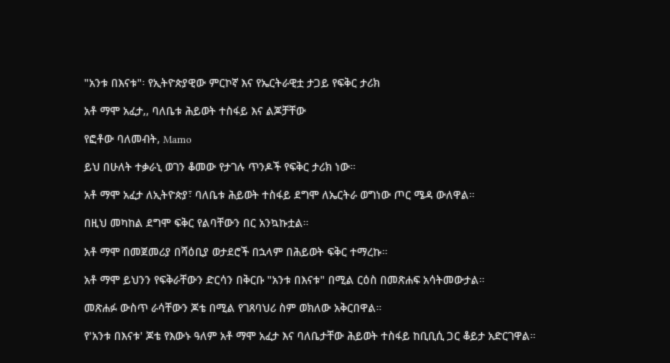"አንቱ በእናቱ"፡ የኢትዮጵያዊው ምርኮኛ እና የኤርትራዊቷ ታጋይ የፍቅር ታሪክ

አቶ ማሞ አፈታ,, ባለቤቱ ሕይወት ተስፋይ እና ልጆቻቸው

የፎቶው ባለመብት, Mamo

ይህ በሁለት ተቃራኒ ወገን ቆመው የታገሉ ጥንዶች የፍቅር ታሪክ ነው።

አቶ ማሞ አፈታ ለኢትዮጵያ፣ ባለቤቱ ሕይወት ተስፋይ ደግሞ ለኤርትራ ወግነው ጦር ሜዳ ውለዋል።

በዚህ መካከል ደግሞ ፍቅር የልባቸውን በር አንኳኩቷል።

አቶ ማሞ በመጀመሪያ በሻዕቢያ ወታደሮች በኋላም በሕይወት ፍቅር ተማረኩ።

አቶ ማሞ ይህንን የፍቅራቸውን ድርሳን በቅርቡ "አንቱ በእናቱ" በሚል ርዕስ በመጽሐፍ አሳትመውታል።

መጽሐፉ ውስጥ ራሳቸውን ጆቴ በሚል የገጸባህሪ ስም ወክለው አቅርበዋል።

የ'አንቱ በእናቱ' ጆቴ የእውኑ ዓለም አቶ ማሞ አፈታ እና ባለቤታቸው ሕይወት ተስፋይ ከቢቢሲ ጋር ቆይታ አድርገዋል።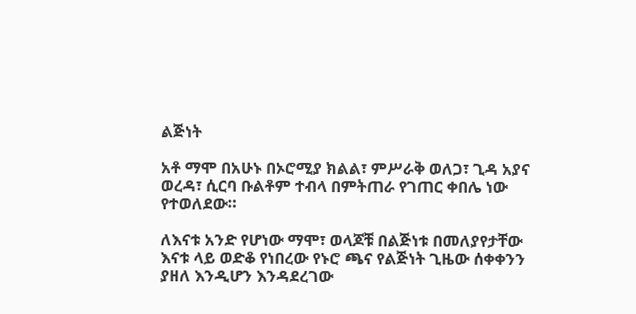ልጅነት

አቶ ማሞ በአሁኑ በኦሮሚያ ክልል፣ ምሥራቅ ወለጋ፣ ጊዳ አያና ወረዳ፣ ሲርባ ቡልቶም ተብላ በምትጠራ የገጠር ቀበሌ ነው የተወለደው።

ለእናቱ አንድ የሆነው ማሞ፣ ወላጆቹ በልጅነቱ በመለያየታቸው እናቱ ላይ ወድቆ የነበረው የኑሮ ጫና የልጅነት ጊዜው ሰቀቀንን ያዘለ እንዲሆን እንዳደረገው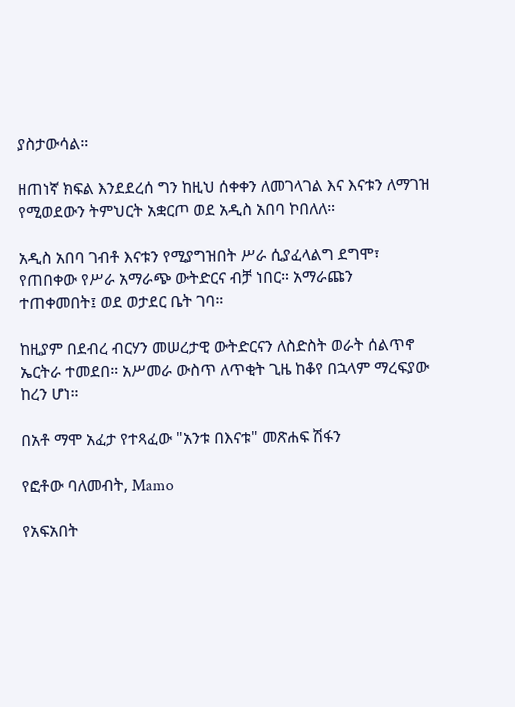ያስታውሳል።

ዘጠነኛ ክፍል እንደደረሰ ግን ከዚህ ሰቀቀን ለመገላገል እና እናቱን ለማገዝ የሚወደውን ትምህርት አቋርጦ ወደ አዲስ አበባ ኮበለለ።

አዲስ አበባ ገብቶ እናቱን የሚያግዝበት ሥራ ሲያፈላልግ ደግሞ፣ የጠበቀው የሥራ አማራጭ ውትድርና ብቻ ነበር። አማራጩን ተጠቀመበት፤ ወደ ወታደር ቤት ገባ።

ከዚያም በደብረ ብርሃን መሠረታዊ ውትድርናን ለስድስት ወራት ሰልጥኖ ኤርትራ ተመደበ። አሥመራ ውስጥ ለጥቂት ጊዜ ከቆየ በኋላም ማረፍያው ከረን ሆነ።

በአቶ ማሞ አፈታ የተጻፈው "አንቱ በእናቱ" መጽሐፍ ሽፋን

የፎቶው ባለመብት, Mamo

የአፍአበት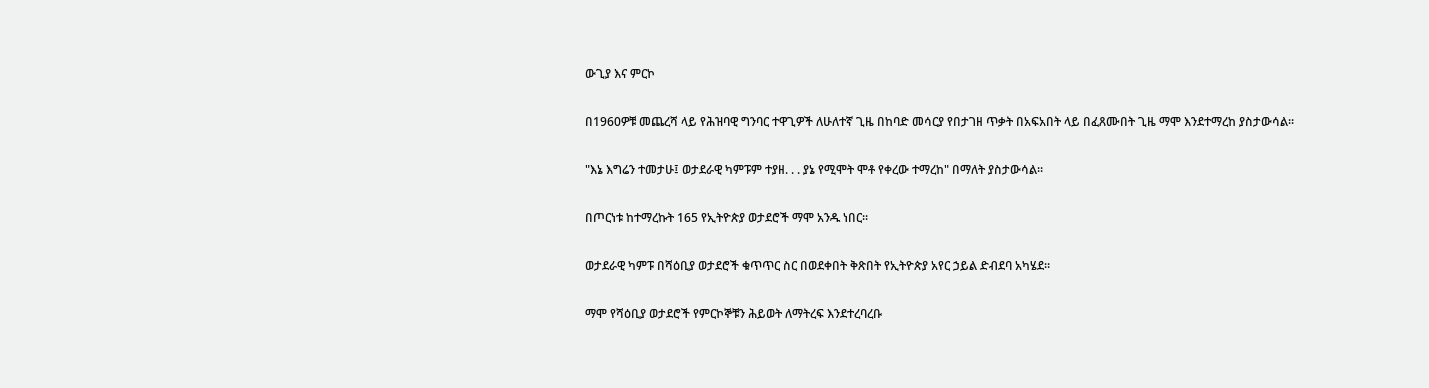ውጊያ እና ምርኮ

በ1960ዎቹ መጨረሻ ላይ የሕዝባዊ ግንባር ተዋጊዎች ለሁለተኛ ጊዜ በከባድ መሳርያ የበታገዘ ጥቃት በአፍአበት ላይ በፈጸሙበት ጊዜ ማሞ እንደተማረከ ያስታውሳል።

"እኔ እግሬን ተመታሁ፤ ወታደራዊ ካምፑም ተያዘ. . . ያኔ የሚሞት ሞቶ የቀረው ተማረከ" በማለት ያስታውሳል።

በጦርነቱ ከተማረኩት 165 የኢትዮጵያ ወታደሮች ማሞ አንዱ ነበር።

ወታደራዊ ካምፑ በሻዕቢያ ወታደሮች ቁጥጥር ስር በወደቀበት ቅጽበት የኢትዮጵያ አየር ኃይል ድብደባ አካሄደ።

ማሞ የሻዕቢያ ወታደሮች የምርኮኞቹን ሕይወት ለማትረፍ እንደተረባረቡ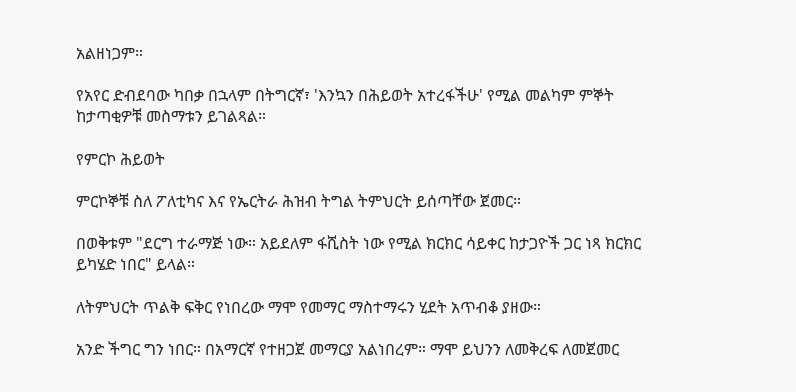አልዘነጋም።

የአየር ድብደባው ካበቃ በኋላም በትግርኛ፣ 'እንኳን በሕይወት አተረፋችሁ' የሚል መልካም ምኞት ከታጣቂዎቹ መስማቱን ይገልጻል።

የምርኮ ሕይወት

ምርኮኞቹ ስለ ፖለቲካና እና የኤርትራ ሕዝብ ትግል ትምህርት ይሰጣቸው ጀመር።

በወቅቱም "ደርግ ተራማጅ ነው። አይደለም ፋሺስት ነው የሚል ክርክር ሳይቀር ከታጋዮች ጋር ነጻ ክርክር ይካሄድ ነበር" ይላል።

ለትምህርት ጥልቅ ፍቅር የነበረው ማሞ የመማር ማስተማሩን ሂደት አጥብቆ ያዘው።

አንድ ችግር ግን ነበር። በአማርኛ የተዘጋጀ መማርያ አልነበረም። ማሞ ይህንን ለመቅረፍ ለመጀመር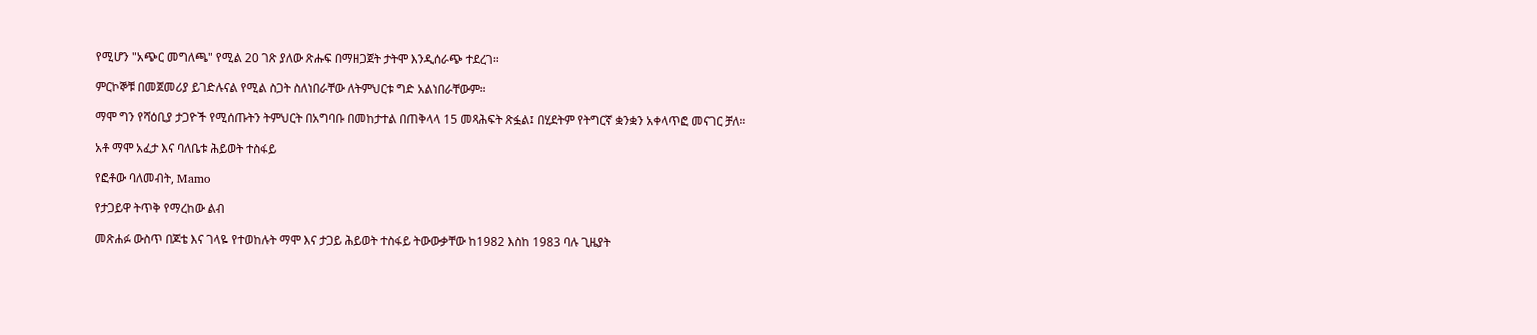የሚሆን "አጭር መግለጫ" የሚል 20 ገጽ ያለው ጽሑፍ በማዘጋጀት ታትሞ እንዲሰራጭ ተደረገ።

ምርኮኞቹ በመጀመሪያ ይገድሉናል የሚል ስጋት ስለነበራቸው ለትምህርቱ ግድ አልነበራቸውም።

ማሞ ግን የሻዕቢያ ታጋዮች የሚሰጡትን ትምህርት በአግባቡ በመከታተል በጠቅላላ 15 መጻሕፍት ጽፏል፤ በሂደትም የትግርኛ ቋንቋን አቀላጥፎ መናገር ቻለ።

አቶ ማሞ አፈታ እና ባለቤቱ ሕይወት ተስፋይ

የፎቶው ባለመብት, Mamo

የታጋይዋ ትጥቅ የማረከው ልብ

መጽሐፉ ውስጥ በጆቴ እና ገላዬ የተወከሉት ማሞ እና ታጋይ ሕይወት ተስፋይ ትውውቃቸው ከ1982 እስከ 1983 ባሉ ጊዜያት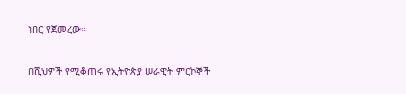ነበር የጀመረው።

በሺህዎች የሚቆጠሩ የኢትዮጵያ ሠራዊት ምርኮኞች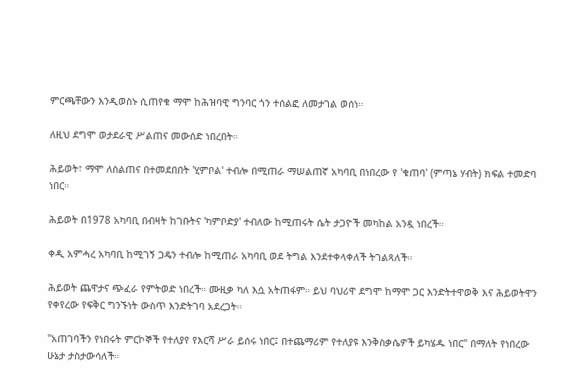ምርጫቸውን እንዲወስኑ ሲጠየቁ ማሞ ከሕዝባዊ ግንባር ጎን ተሰልፎ ለመታገል ወሰነ።

ለዚህ ደግሞ ወታደራዊ ሥልጠና መውሰድ ነበረበት።

ሕይወት፣ ማሞ ለስልጠና በተመደበበት 'ሂምቦል' ተብሎ በሚጠራ ማሠልጠኛ አካባቢ በነበረው የ 'ቁጠባ' (ምጣኔ ሃብት) ክፍል ተመድባ ነበር።

ሕይወት በ1978 አካባቢ በብዛት ከገቡትና 'ካምቦድያ' ተብለው ከሚጠሩት ሴት ታጋዮች መካከል አንዷ ነበረች።

ቀዲ አምሓረ አካባቢ ከሚገኝ ጋዴን ተብሎ ከሚጠራ አካባቢ ወደ ትግል እንደተቀላቀለች ትገልጻለች።

ሕይወት ጨዋታና ጭፈራ የምትወድ ነበረች። ሙዚቃ ካለ እሷ አትጠፋም። ይህ ባህሪዋ ደግሞ ከማሞ ጋር እንድትተዋወቅ እና ሕይወትዋን የቀየረው የፍቅር ግንኙነት ውስጥ እንድትገባ አደረጋት።

"አጠገባችን የነበሩት ምርኮኞች የተለያየ የእርሻ ሥራ ይሰሩ ነበር፤ በተጨማሪም የተለያዩ እንቅስቃሴዎች ይካሄዱ ነበር" በማለት የነበረው ሁኔታ ታስታውሳለች።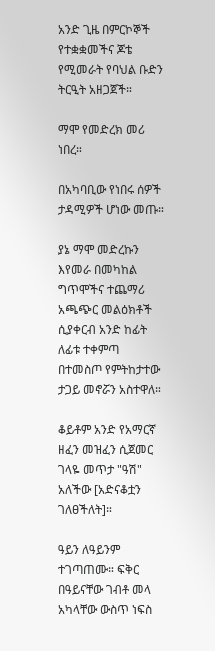አንድ ጊዜ በምርኮኞች የተቋቋመችና ጆቴ የሚመራት የባህል ቡድን ትርዒት አዘጋጀች።

ማሞ የመድረክ መሪ ነበረ።

በአካባቢው የነበሩ ሰዎች ታዳሚዎች ሆነው መጡ።

ያኔ ማሞ መድረኩን እየመራ በመካከል ግጥሞችና ተጨማሪ አጫጭር መልዕክቶች ሲያቀርብ አንድ ከፊት ለፊቱ ተቀምጣ በተመስጦ የምትከታተው ታጋይ መኖሯን አስተዋለ።

ቆይቶም አንድ የአማርኛ ዘፈን መዝፈን ሲጀመር ገላዬ መጥታ "ዓሽ" አለችው [አድናቆቷን ገለፀችለት]።

ዓይን ለዓይንም ተገጣጠሙ። ፍቅር በዓይናቸው ገብቶ መላ አካላቸው ውስጥ ነፍስ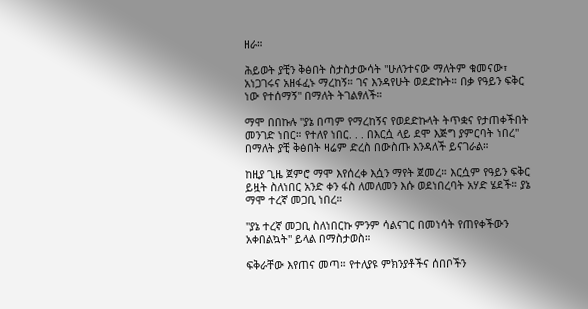ዘራ።

ሕይወት ያቺን ቅፅበት ስታስታውሳት "ሁለንተናው ማለትም ቁመናው፣ አነጋገሩና አዘፋፈኑ ማረከኝ። ገና እንዳየሁት ወደድኩት። በቃ የዓይን ፍቅር ነው የተሰማኝ" በማለት ትገልፃለች።

ማሞ በበኩሉ "ያኔ በጣም የማረከኝና የወደድኩላት ትጥቋና የታጠቀችበት መንገድ ነበር። የተለየ ነበር. . . በእርሷ ላይ ደሞ እጅግ ያምርባት ነበረ" በማለት ያቺ ቅፅበት ዛሬም ድረስ በውስጡ እንዳለች ይናገራል።

ከዚያ ጊዜ ጀምሮ ማሞ እየሰረቀ እሷን ማየት ጀመረ። እርሷም የዓይን ፍቅር ይዟት ስለነበር አንድ ቀን ፋስ ለመለመን እሱ ወደነበረባት አሃድ ሄደች። ያኔ ማሞ ተረኛ መጋቢ ነበረ።

"ያኔ ተረኛ መጋቢ ስለነበርኩ ምንም ሳልናገር በመነሳት የጠየቀችውን አቀበልኳት" ይላል በማስታወስ።

ፍቅራቸው እየጠና መጣ። የተለያዩ ምክንያቶችና ሰበቦችን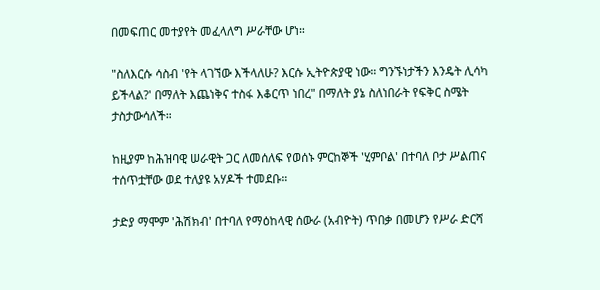በመፍጠር መተያየት መፈላለግ ሥራቸው ሆነ።

"ስለእርሱ ሳስብ 'የት ላገኘው እችላለሁ? እርሱ ኢትዮጵያዊ ነው። ግንኙነታችን እንዴት ሊሳካ ይችላል?' በማለት እጨነቅና ተስፋ እቆርጥ ነበረ" በማለት ያኔ ስለነበራት የፍቅር ስሜት ታስታውሳለች።

ከዚያም ከሕዝባዊ ሠራዊት ጋር ለመሰለፍ የወሰኑ ምርከኞች 'ሂምቦል' በተባለ ቦታ ሥልጠና ተሰጥቷቸው ወደ ተለያዩ አሃዶች ተመደቡ።

ታድያ ማሞም 'ሕሽክብ' በተባለ የማዕከላዊ ሰውራ (አብዮት) ጥበቃ በመሆን የሥራ ድርሻ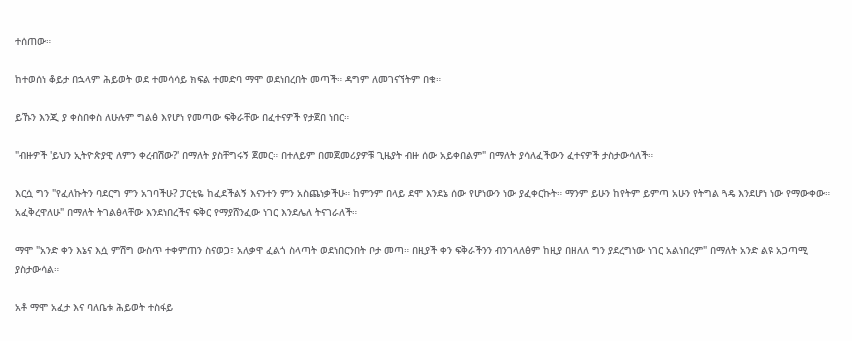ተሰጠው።

ከተወሰነ ቆይታ በኋላም ሕይወት ወደ ተመሳሳይ ክፍል ተመድባ ማሞ ወደነበረበት መጣች። ዳግም ለመገናኘትም በቁ።

ይኹን እንጂ ያ ቀስበቀስ ለሁሉም ግልፅ እየሆነ የመጣው ፍቅራቸው በፈተናዎች የታጀበ ነበር።

"ብዙዎች 'ይህን ኢትዮጵያዊ ለምን ቀረብሽው?' በማለት ያስቸግሩኝ ጀመር። በተለይም በመጀመሪያዎቹ ጊዜያት ብዙ ሰው አይቀበልም" በማለት ያሳለፈችውን ፈተናዎች ታስታውሳለች።

እርሷ ግን "የፈለኩትን ባደርግ ምን አገባችሁ? ፓርቲዬ ከፈደችልኝ እናንተን ምን አስጨነቃችሁ። ከምንም በላይ ደሞ እንደኔ ሰው የሆነውን ነው ያፈቀርኩት። ማንም ይሁን ከየትም ይምጣ አሁን የትግል ጓዴ እንደሆነ ነው የማውቀው። አፈቅረዋለሁ" በማለት ትገልፅላቸው እንደነበረችና ፍቅር የማያሸንፈው ነገር እንደሌለ ትናገራለች።

ማሞ "አንድ ቀን እኔና እሷ ምሽግ ውስጥ ተቀምጠን ስናወጋ፣ አለቃዋ ፈልጎ ስላጣት ወደነበርንበት ቦታ መጣ። በዚያች ቀን ፍቅራችንን ብንገላለፅም ከዚያ በዘለለ ግን ያደረግነው ነገር አልነበረም" በማለት አንድ ልዩ አጋጣሚ ያስታውሳል።

አቶ ማሞ አፈታ እና ባለቤቱ ሕይወት ተስፋይ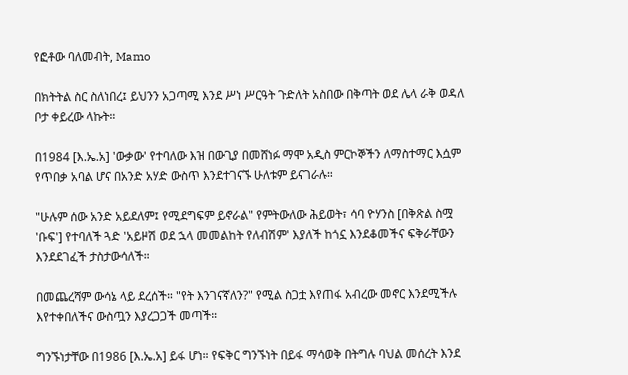የፎቶው ባለመብት, Mamo

በክትትል ስር ስለነበረ፤ ይህንን አጋጣሚ እንደ ሥነ ሥርዓት ጉድለት አስበው በቅጣት ወደ ሌላ ራቅ ወዳለ ቦታ ቀይረው ላኩት።

በ1984 [እ.ኤ.አ] 'ውቃው' የተባለው እዝ በውጊያ በመሸነፉ ማሞ አዲስ ምርኮኞችን ለማስተማር እሷም የጥበቃ አባል ሆና በአንድ አሃድ ውስጥ እንደተገናኙ ሁለቱም ይናገራሉ።

"ሁሉም ሰው አንድ አይደለም፤ የሚደግፍም ይኖራል" የምትውለው ሕይወት፣ ሳባ ዮሃንስ [በቅጽል ስሟ 'ቡፍ'] የተባለች ጓድ 'አይዞሽ ወደ ኋላ መመልከት የለብሽም' እያለች ከጎኗ እንደቆመችና ፍቅራቸውን እንደደገፈች ታስታውሳለች።

በመጨረሻም ውሳኔ ላይ ደረሰች። "የት እንገናኛለን?" የሚል ስጋቷ እየጠፋ አብረው መኖር እንደሚችሉ እየተቀበለችና ውስጧን እያረጋጋች መጣች።

ግንኙነታቸው በ1986 [እ.ኤ.አ] ይፋ ሆነ። የፍቅር ግንኙነት በይፋ ማሳወቅ በትግሉ ባህል መሰረት እንደ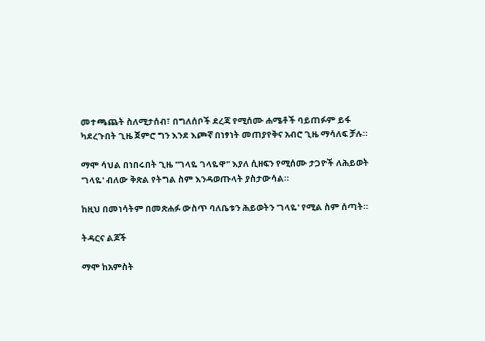መተጫጨት ስለሚታሰብ፣ በግለሰቦች ደረጃ የሚሰሙ ሐሜቶች ባይጠፉም ይፋ ካደረጉበት ጊዜ ጀምሮ ግን እንደ እጮኛ በነፃነት መጠያየቅና አብሮ ጊዜ ማሳለፍ ቻሉ።

ማሞ ሳህል በነበሩበት ጊዜ "ገላዬ ገላዬዋ" እያለ ሲዘፍን የሚሰሙ ታጋዮች ለሕይወት 'ገላዬ' ብለው ቅጽል የትግል ስም እንዳወጡላት ያስታውሳል።

ከዚህ በመነሳትም በመጽሐፉ ውስጥ ባለቤቱን ሕይወትን 'ገላዬ' የሚል ስም ሰጣት።

ትዳርና ልጆች

ማሞ ከአምስት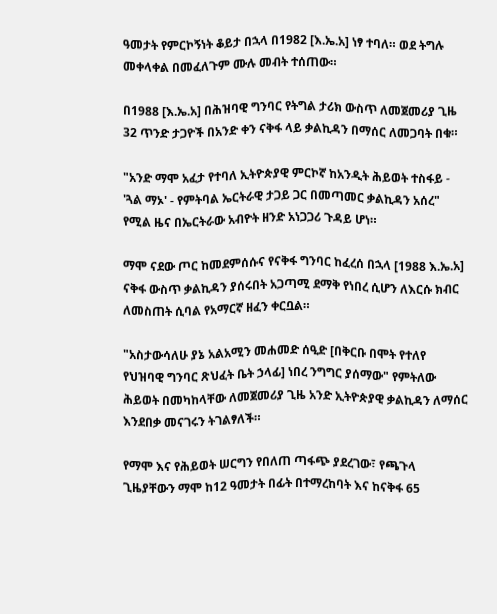ዓመታት የምርኮኝነት ቆይታ በኋላ በ1982 [እ.ኤ.አ] ነፃ ተባለ። ወደ ትግሉ መቀላቀል በመፈለጉም ሙሉ መብት ተሰጠው።

በ1988 [እ.ኤ.አ] በሕዝባዊ ግንባር የትግል ታሪክ ውስጥ ለመጀመሪያ ጊዜ 32 ጥንድ ታጋዮች በአንድ ቀን ናቅፋ ላይ ቃልኪዳን በማሰር ለመጋባት በቁ።

"አንድ ማሞ አፈታ የተባለ ኢትዮጵያዊ ምርኮኛ ከአንዲት ሕይወት ተስፋይ - 'ጓል ማኦ' - የምትባል ኤርትራዊ ታጋይ ጋር በመጣመር ቃልኪዳን አሰረ" የሚል ዜና በኤርትራው አብዮት ዘንድ አነጋጋሪ ጉዳይ ሆነ።

ማሞ ናደው ጦር ከመደምሰሱና የናቅፋ ግንባር ከፈረሰ በኋላ [1988 እ.ኤ.አ] ናቅፋ ውስጥ ቃልኪዳን ያሰሩበት አጋጣሚ ደማቅ የነበረ ሲሆን ለእርሱ ክብር ለመስጠት ሲባል የአማርኛ ዘፈን ቀርቧል።

"አስታውሳለሁ ያኔ አልአሚን መሐመድ ሰዒድ [በቅርቡ በሞት የተለየ የህዝባዊ ግንባር ጽህፈት ቤት ኃላፊ] ነበረ ንግግር ያሰማው" የምትለው ሕይወት በመካከላቸው ለመጀመሪያ ጊዜ አንድ ኢትዮጵያዊ ቃልኪዳን ለማሰር እንደበቃ መናገሩን ትገልፃለች።

የማሞ እና የሕይወት ሠርግን የበለጠ ጣፋጭ ያደረገው፣ የጫጉላ ጊዜያቸውን ማሞ ከ12 ዓመታት በፊት በተማረከባት እና ከናቅፋ 65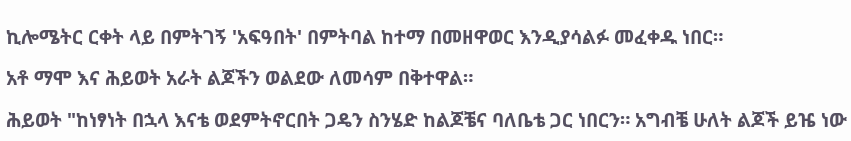ኪሎሜትር ርቀት ላይ በምትገኝ 'አፍዓበት' በምትባል ከተማ በመዘዋወር እንዲያሳልፉ መፈቀዱ ነበር።

አቶ ማሞ እና ሕይወት አራት ልጆችን ወልደው ለመሳም በቅተዋል።

ሕይወት "ከነፃነት በኋላ እናቴ ወደምትኖርበት ጋዴን ስንሄድ ከልጆቼና ባለቤቴ ጋር ነበርን። አግብቼ ሁለት ልጆች ይዤ ነው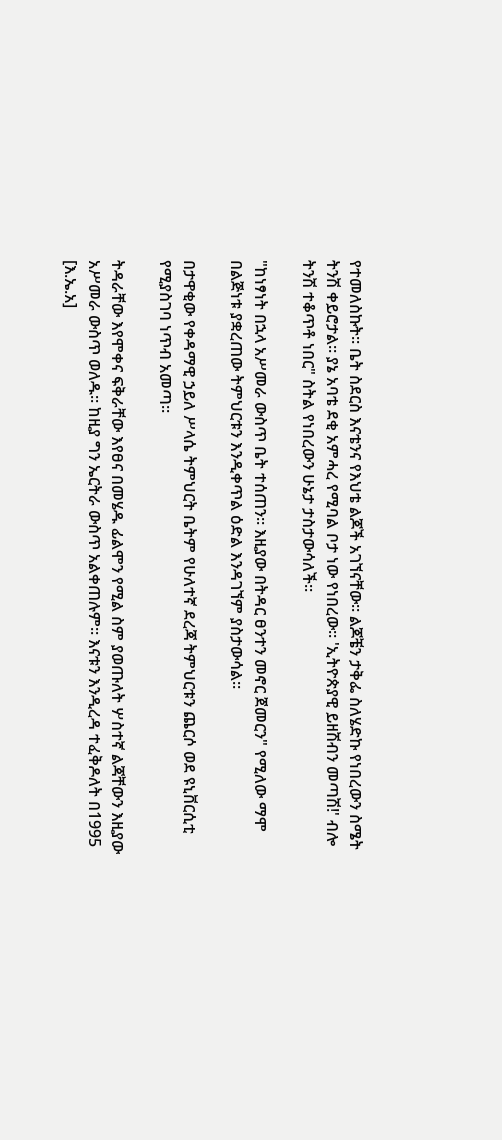የተመለስኩት። ቤት ስደርስ እናቴንና የእህቴ ልጆች አገኘናቸው። ልጆቼን ታቅፌ ስለሄድኩ የነበረውን ስሜት ትንሽ ቀይሮታል። ያኔ አባቴ ደቂ አምሓረ የሚባል ቦታ ነው የነበረው። 'ኢትዮጵያዊ ይዘሽብን መጣሽ!' ብሎ ትንሽ ተቆጥቶ ነበር" ስትል የነበረውን ሁኔታ ታስታውሳለች።

"ከነፃነት በኋላ አሥመራ ውስጥ ቤት ተሰጠን። እዚያው በትዳር ፀንተን መኖር ጀመርን" የሚለው ማሞ በልጅነቱ ያቋረጠው ትምህርቱን እንዲቀጥል ዕድል እንዳገኘም ያስታውሳል።

በታዋቂው የቀዳማዊ ኃይለ ሥላሴ ትምህርት ቤትም የሁለተኛ ደረጃ ትምህርቱን ጨርሶ ወደ ዩኒቨርሲቲ የሚያስገባ ነጥብ አመጣ።

ትዳራቸው እየሞቀና ፍቅራቸው እየፀና በመሄዱ ፊልሞን የሚል ስም ያወጡለት ሦስተኛ ልጃቸውን እዚያው አሥመራ ውስጥ ወለዱ። ከዚያ ግን ኤርትራ ውስጥ አልቀጠሉም። እናቱን እንዲረዳ ተፈቅዶለት በ1995 [እ.ኤ.አ]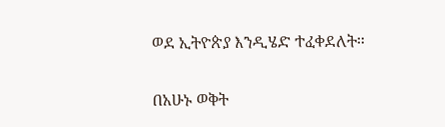ወደ ኢትዮጵያ እንዲሄድ ተፈቀደለት።

በአሁኑ ወቅት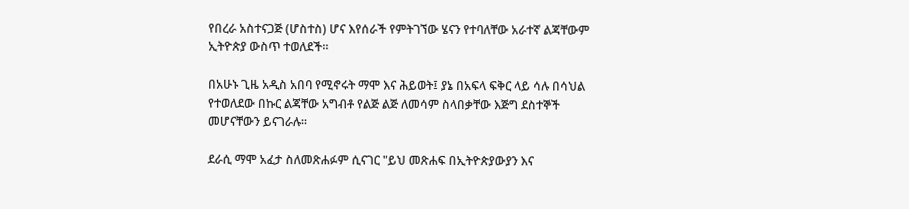የበረራ አስተናጋጅ (ሆስተስ) ሆና እየሰራች የምትገኘው ሄናን የተባለቸው አራተኛ ልጃቸውም ኢትዮጵያ ውስጥ ተወለደች።

በአሁኑ ጊዜ አዲስ አበባ የሚኖሩት ማሞ እና ሕይወት፤ ያኔ በአፍላ ፍቅር ላይ ሳሉ በሳህል የተወለደው በኩር ልጃቸው አግብቶ የልጅ ልጅ ለመሳም ስላበቃቸው እጅግ ደስተኞች መሆናቸውን ይናገራሉ።

ደራሲ ማሞ አፈታ ስለመጽሐፉም ሲናገር "ይህ መጽሐፍ በኢትዮጵያውያን እና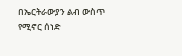በኤርትራውያን ልብ ውስጥ የሚኖር ሰነድ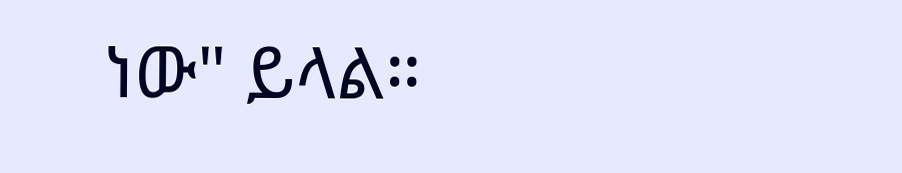ነው" ይላል።